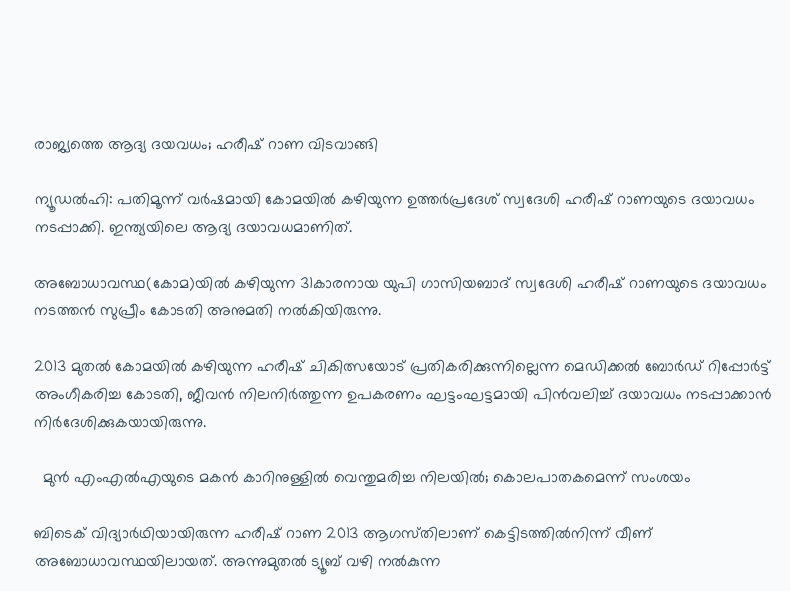രാജ്യത്തെ ആദ്യ ദയവധം; ഹരീഷ് റാണ വിടവാങ്ങി

ന്യൂഡൽഹി: പതിമൂന്ന് വർഷമായി കോമയിൽ കഴിയുന്ന ഉത്തർപ്രദേശ് സ്വദേശി ഹരീഷ് റാണയുടെ ദയാവധം നടപ്പാക്കി. ഇന്ത്യയിലെ ആദ്യ ദയാവധമാണിത്.

അബോധാവസ്ഥ(കോമ)യിൽ കഴിയുന്ന 31കാരനായ യുപി ഗാസിയബാദ്‌ സ്വദേശി ഹരീഷ്‌ റാണയുടെ ദയാവധം നടത്തൻ സുപ്രീം കോടതി അനുമതി നൽകിയിരുന്നു.

2013 മുതൽ കോമയിൽ കഴിയുന്ന ഹരീഷ്‌ ചികിത്സയോട്‌ പ്രതികരിക്കുന്നില്ലെന്ന മെഡിക്കൽ ബോർഡ് റിപ്പോർട്ട് അംഗീകരിച്ച കോടതി, ജീവൻ നിലനിർത്തുന്ന ഉപകരണം ഘട്ടംഘട്ടമായി പിൻവലിച്ച്‌ ദയാവധം നടപ്പാക്കാൻ നിർദേശിക്കുകയായിരുന്നു.

  മുൻ എംഎൽഎയുടെ മകൻ കാറിനുള്ളിൽ വെന്തുമരിച്ച നിലയിൽ; കൊലപാതകമെന്ന് സംശയം

ബിടെക്‌ വിദ്യാർഥിയായിരുന്ന ഹരീഷ്‌ റാണ 2013 ആഗസ്‌തിലാണ്‌ കെട്ടിടത്തിൽനിന്ന്‌ വീണ്‌ അബോധാവസ്ഥയിലായത്. അന്നുമുതൽ ട്യൂബ് വഴി നൽകുന്ന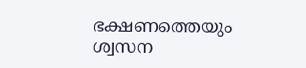ഭക്ഷണത്തെയും ശ്വസന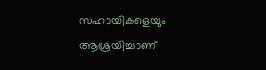സഹായികളെയും ആശ്രയിച്ചാണ്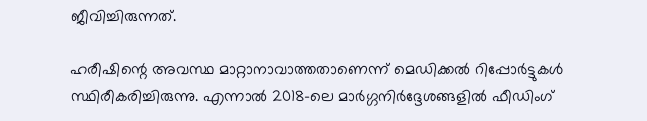ജീവിച്ചിരുന്നത്.

ഹരീഷിന്റെ അവസ്ഥ മാറ്റാനാവാത്തതാണെന്ന് മെഡിക്കൽ റിപ്പോർട്ടുകൾ സ്ഥിരീകരിച്ചിരുന്നു. എന്നാൽ 2018-ലെ മാർഗ്ഗനിർദ്ദേശങ്ങളിൽ ഫീഡിംഗ്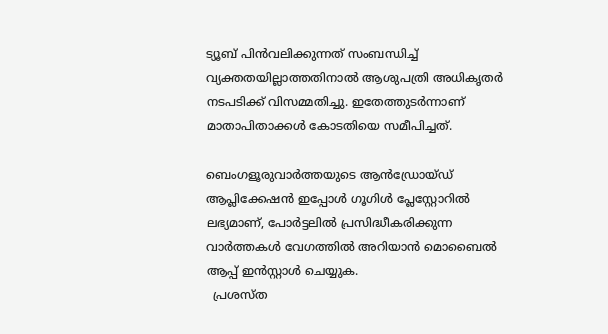ട്യൂബ് പിൻവലിക്കുന്നത് സംബന്ധിച്ച് വ്യക്തതയില്ലാത്തതിനാൽ ആശുപത്രി അധികൃതർ നടപടിക്ക് വിസമ്മതിച്ചു. ഇതേത്തുടർന്നാണ് മാതാപിതാക്കൾ കോടതിയെ സമീപിച്ചത്.

ബെംഗളൂരുവാർത്തയുടെ ആൻഡ്രോയ്ഡ് ആപ്ലിക്കേഷൻ ഇപ്പോൾ ഗൂഗിൾ പ്ലേസ്റ്റോറിൽ ലഭ്യമാണ്, പോർട്ടലിൽ പ്രസിദ്ധീകരിക്കുന്ന വാർത്തകൾ വേഗത്തിൽ അറിയാൻ മൊബൈൽ ആപ്പ് ഇൻസ്റ്റാൾ ചെയ്യുക.
  പ്രശസ്ത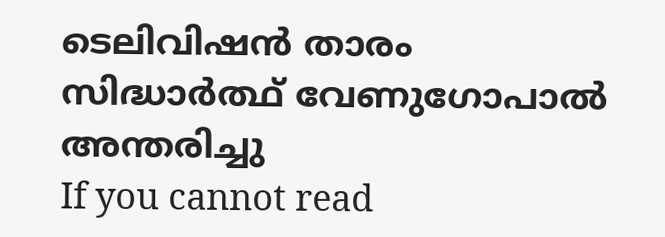ടെലിവിഷന്‍ താരം സിദ്ധാര്‍ത്ഥ് വേണുഗോപാല്‍ അന്തരിച്ചു
If you cannot read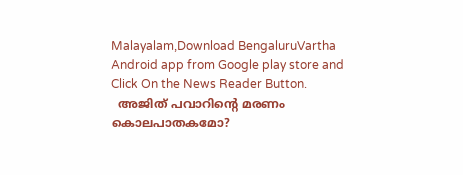Malayalam,Download BengaluruVartha Android app from Google play store and Click On the News Reader Button.
  അജിത് പവാറിന്റെ മരണം കൊലപാതകമോ?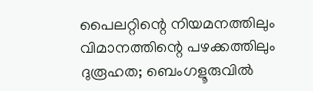പൈലറ്റിന്റെ നിയമനത്തിലും വിമാനത്തിന്റെ പഴക്കത്തിലും ദുരൂഹത; ബെംഗളൂരുവിൽ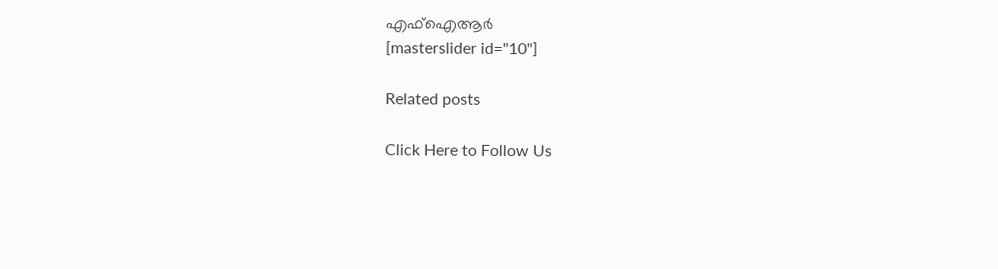എഫ്‌ഐആർ
[masterslider id="10"]

Related posts

Click Here to Follow Us